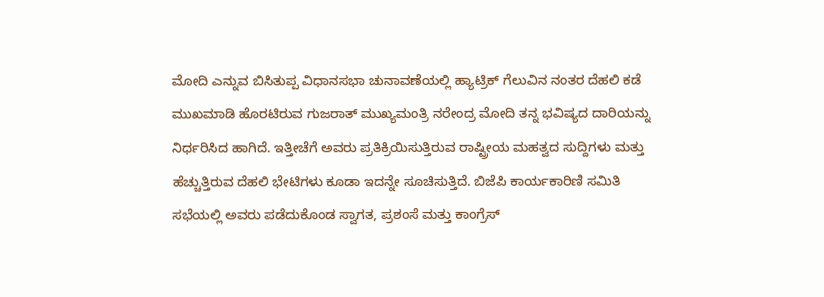ಮೋದಿ ಎನ್ನುವ ಬಿಸಿತುಪ್ಪ ವಿಧಾನಸಭಾ ಚುನಾವಣೆಯಲ್ಲಿ ಹ್ಯಾಟ್ರಿಕ್ ಗೆಲುವಿನ ನಂತರ ದೆಹಲಿ ಕಡೆ ಮುಖಮಾಡಿ ಹೊರಟಿರುವ ಗುಜರಾತ್ ಮುಖ್ಯಮಂತ್ರಿ ನರೇಂದ್ರ ಮೋದಿ ತನ್ನ ಭವಿಷ್ಯದ ದಾರಿಯನ್ನು ನಿರ್ಧರಿಸಿದ ಹಾಗಿದೆ. ಇತ್ತೀಚೆಗೆ ಅವರು ಪ್ರತಿಕ್ರಿಯಿಸುತ್ತಿರುವ ರಾಷ್ಟ್ರೀಯ ಮಹತ್ವದ ಸುದ್ದಿಗಳು ಮತ್ತು ಹೆಚ್ಚುತ್ತಿರುವ ದೆಹಲಿ ಭೇಟಿಗಳು ಕೂಡಾ ಇದನ್ನೇ ಸೂಚಿಸುತ್ತಿದೆ. ಬಿಜೆಪಿ ಕಾರ್ಯಕಾರಿಣಿ ಸಮಿತಿ ಸಭೆಯಲ್ಲಿ ಅವರು ಪಡೆದುಕೊಂಡ ಸ್ವಾಗತ, ಪ್ರಶಂಸೆ ಮತ್ತು ಕಾಂಗ್ರೆಸ್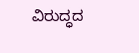ವಿರುದ್ಧದ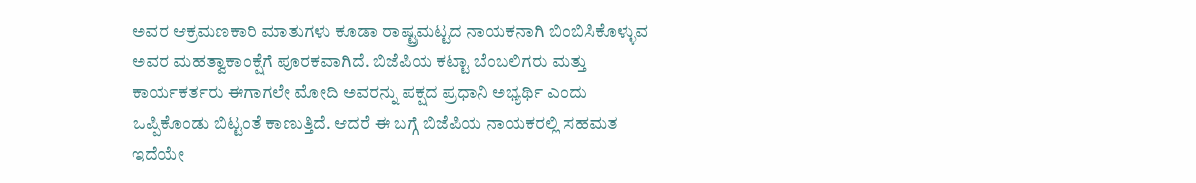ಅವರ ಆಕ್ರಮಣಕಾರಿ ಮಾತುಗಳು ಕೂಡಾ ರಾಷ್ಟ್ರಮಟ್ಟದ ನಾಯಕನಾಗಿ ಬಿಂಬಿಸಿಕೊಳ್ಳುವ ಅವರ ಮಹತ್ವಾಕಾಂಕ್ಷೆಗೆ ಪೂರಕವಾಗಿದೆ. ಬಿಜೆಪಿಯ ಕಟ್ಟಾ ಬೆಂಬಲಿಗರು ಮತ್ತು ಕಾರ್ಯಕರ್ತರು ಈಗಾಗಲೇ ಮೋದಿ ಅವರನ್ನು ಪಕ್ಷದ ಪ್ರಧಾನಿ ಅಭ್ಯರ್ಥಿ ಎಂದು ಒಪ್ಪಿಕೊಂಡು ಬಿಟ್ಟಂತೆ ಕಾಣುತ್ತಿದೆ. ಆದರೆ ಈ ಬಗ್ಗೆ ಬಿಜೆಪಿಯ ನಾಯಕರಲ್ಲಿ ಸಹಮತ ಇದೆಯೇ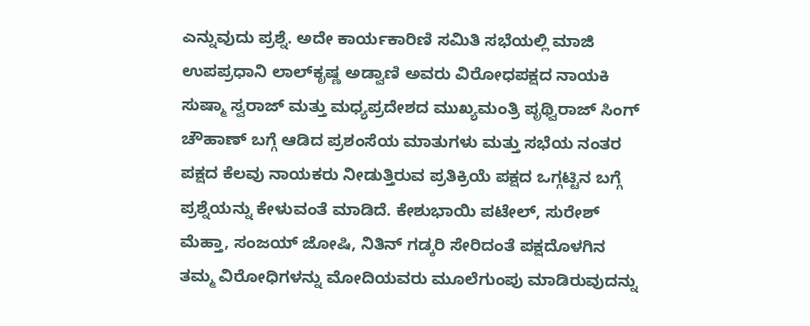ಎನ್ನುವುದು ಪ್ರಶ್ನೆ. ಅದೇ ಕಾರ್ಯಕಾರಿಣಿ ಸಮಿತಿ ಸಭೆಯಲ್ಲಿ ಮಾಜಿ ಉಪಪ್ರಧಾನಿ ಲಾಲ್‌ಕೃಷ್ಣ ಅಡ್ವಾಣಿ ಅವರು ವಿರೋಧಪಕ್ಷದ ನಾಯಕಿ ಸುಷ್ಮಾ ಸ್ವರಾಜ್ ಮತ್ತು ಮಧ್ಯಪ್ರದೇಶದ ಮುಖ್ಯಮಂತ್ರಿ ಪೃಥ್ವಿರಾಜ್ ಸಿಂಗ್ ಚೌಹಾಣ್ ಬಗ್ಗೆ ಆಡಿದ ಪ್ರಶಂಸೆಯ ಮಾತುಗಳು ಮತ್ತು ಸಭೆಯ ನಂತರ ಪಕ್ಷದ ಕೆಲವು ನಾಯಕರು ನೀಡುತ್ತಿರುವ ಪ್ರತಿಕ್ರಿಯೆ ಪಕ್ಷದ ಒಗ್ಗಟ್ಟಿನ ಬಗ್ಗೆ ಪ್ರಶ್ನೆಯನ್ನು ಕೇಳುವಂತೆ ಮಾಡಿದೆ. ಕೇಶುಭಾಯಿ ಪಟೇಲ್, ಸುರೇಶ್ ಮೆಹ್ತಾ, ಸಂಜಯ್ ಜೋಷಿ, ನಿತಿನ್ ಗಡ್ಕರಿ ಸೇರಿದಂತೆ ಪಕ್ಷದೊಳಗಿನ ತಮ್ಮ ವಿರೋಧಿಗಳನ್ನು ಮೋದಿಯವರು ಮೂಲೆಗುಂಪು ಮಾಡಿರುವುದನ್ನು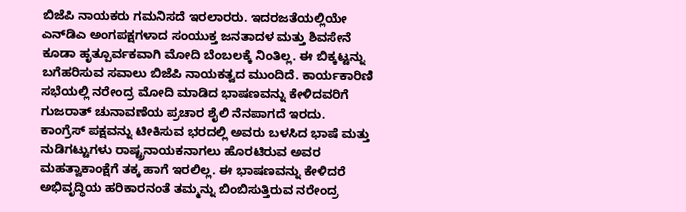ಬಿಜೆಪಿ ನಾಯಕರು ಗಮನಿಸದೆ ಇರಲಾರರು. ಇದರಜತೆಯಲ್ಲಿಯೇ ಎನ್‌ಡಿಎ ಅಂಗಪಕ್ಷಗಳಾದ ಸಂಯುಕ್ತ ಜನತಾದಳ ಮತ್ತು ಶಿವಸೇನೆ ಕೂಡಾ ಹೃತ್ಪೂರ್ವಕವಾಗಿ ಮೋದಿ ಬೆಂಬಲಕ್ಕೆ ನಿಂತಿಲ್ಲ. ಈ ಬಿಕ್ಕಟ್ಟನ್ನು ಬಗೆಹರಿಸುವ ಸವಾಲು ಬಿಜೆಪಿ ನಾಯಕತ್ವದ ಮುಂದಿದೆ. ಕಾರ್ಯಕಾರಿಣಿ ಸಭೆಯಲ್ಲಿ ನರೇಂದ್ರ ಮೋದಿ ಮಾಡಿದ ಭಾಷಣವನ್ನು ಕೇಳಿದವರಿಗೆ ಗುಜರಾತ್ ಚುನಾವಣೆಯ ಪ್ರಚಾರ ಶೈಲಿ ನೆನಪಾಗದೆ ಇರದು. ಕಾಂಗ್ರೆಸ್ ಪಕ್ಷವನ್ನು ಟೀಕಿಸುವ ಭರದಲ್ಲಿ ಅವರು ಬಳಸಿದ ಭಾಷೆ ಮತ್ತು ನುಡಿಗಟ್ಟುಗಳು ರಾಷ್ಟ್ರನಾಯಕನಾಗಲು ಹೊರಟಿರುವ ಅವರ ಮಹತ್ವಾಕಾಂಕ್ಷೆಗೆ ತಕ್ಕ ಹಾಗೆ ಇರಲಿಲ್ಲ. ಈ ಭಾಷಣವನ್ನು ಕೇಳಿದರೆ ಅಭಿವೃದ್ಧಿಯ ಹರಿಕಾರನಂತೆ ತಮ್ಮನ್ನು ಬಿಂಬಿಸುತ್ತಿರುವ ನರೇಂದ್ರ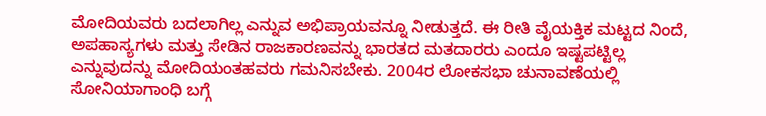ಮೋದಿಯವರು ಬದಲಾಗಿಲ್ಲ ಎನ್ನುವ ಅಭಿಪ್ರಾಯವನ್ನೂ ನೀಡುತ್ತದೆ. ಈ ರೀತಿ ವೈಯಕ್ತಿಕ ಮಟ್ಟದ ನಿಂದೆ, ಅಪಹಾಸ್ಯಗಳು ಮತ್ತು ಸೇಡಿನ ರಾಜಕಾರಣವನ್ನು ಭಾರತದ ಮತದಾರರು ಎಂದೂ ಇಷ್ಟಪಟ್ಟಿಲ್ಲ ಎನ್ನುವುದನ್ನು ಮೋದಿಯಂತಹವರು ಗಮನಿಸಬೇಕು. 2004ರ ಲೋಕಸಭಾ ಚುನಾವಣೆಯಲ್ಲಿ ಸೋನಿಯಾಗಾಂಧಿ ಬಗ್ಗೆ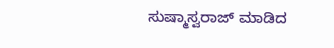ಸುಷ್ಮಾಸ್ವರಾಜ್ ಮಾಡಿದ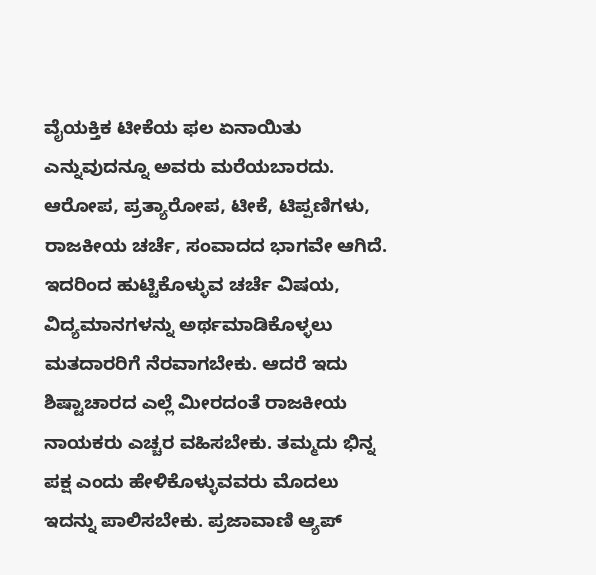ವೈಯಕ್ತಿಕ ಟೀಕೆಯ ಫಲ ಏನಾಯಿತು ಎನ್ನುವುದನ್ನೂ ಅವರು ಮರೆಯಬಾರದು. ಆರೋಪ, ಪ್ರತ್ಯಾರೋಪ, ಟೀಕೆ, ಟಿಪ್ಪಣಿಗಳು, ರಾಜಕೀಯ ಚರ್ಚೆ, ಸಂವಾದದ ಭಾಗವೇ ಆಗಿದೆ. ಇದರಿಂದ ಹುಟ್ಟಿಕೊಳ್ಳುವ ಚರ್ಚೆ ವಿಷಯ, ವಿದ್ಯಮಾನಗಳನ್ನು ಅರ್ಥಮಾಡಿಕೊಳ್ಳಲು ಮತದಾರರಿಗೆ ನೆರವಾಗಬೇಕು. ಆದರೆ ಇದು ಶಿಷ್ಟಾಚಾರದ ಎಲ್ಲೆ ಮೀರದಂತೆ ರಾಜಕೀಯ ನಾಯಕರು ಎಚ್ಚರ ವಹಿಸಬೇಕು. ತಮ್ಮದು ಭಿನ್ನ ಪಕ್ಷ ಎಂದು ಹೇಳಿಕೊಳ್ಳುವವರು ಮೊದಲು ಇದನ್ನು ಪಾಲಿಸಬೇಕು. ಪ್ರಜಾವಾಣಿ ಆ್ಯಪ್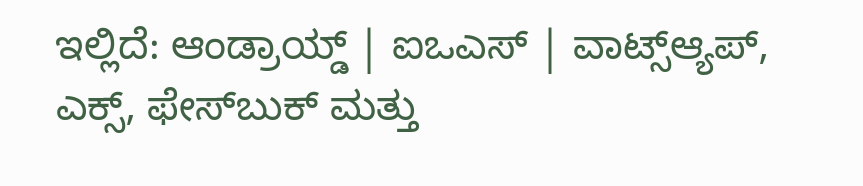ಇಲ್ಲಿದೆ: ಆಂಡ್ರಾಯ್ಡ್ | ಐಒಎಸ್ | ವಾಟ್ಸ್ಆ್ಯಪ್, ಎಕ್ಸ್, ಫೇಸ್‌ಬುಕ್ ಮತ್ತು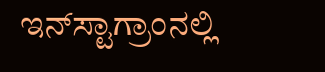ಇನ್‌ಸ್ಟಾಗ್ರಾಂನಲ್ಲಿ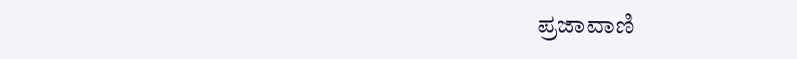ಪ್ರಜಾವಾಣಿ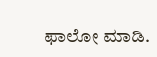ಫಾಲೋ ಮಾಡಿ.